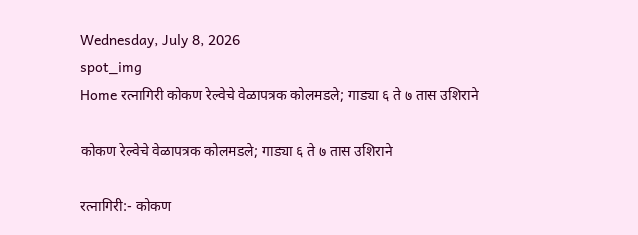Wednesday, July 8, 2026
spot_img
Home रत्नागिरी कोकण रेल्वेचे वेळापत्रक कोलमडले; गाड्या ६ ते ७ तास उशिराने

कोकण रेल्वेचे वेळापत्रक कोलमडले; गाड्या ६ ते ७ तास उशिराने

रत्नागिरी:- कोकण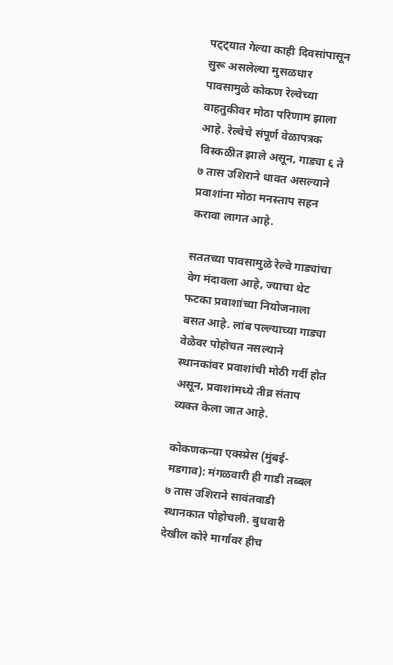पट्ट्यात गेल्या काही दिवसांपासून सुरू असलेल्या मुसळधार पावसामुळे कोकण रेल्वेच्या वाहतुकीवर मोठा परिणाम झाला आहे. रेल्वेचे संपूर्ण वेळापत्रक विस्कळीत झाले असून, गाड्या ६ ते ७ तास उशिराने धावत असल्याने प्रवाशांना मोठा मनस्ताप सहन करावा लागत आहे.

सततच्या पावसामुळे रेल्वे गाड्यांचा वेग मंदावला आहे, ज्याचा थेट फटका प्रवाशांच्या नियोजनाला बसत आहे. लांब पल्ल्याच्या गाड्या वेळेवर पोहोचत नसल्याने स्थानकांवर प्रवाशांची मोठी गर्दी होत असून, प्रवाशांमध्ये तीव्र संताप व्यक्त केला जात आहे.

कोकणकन्या एक्स्प्रेस (मुंबई-मडगाव): मंगळवारी ही गाडी तब्बल ७ तास उशिराने सावंतवाडी स्थानकात पोहोचली. बुधवारी देखील कोरे मार्गावर हीच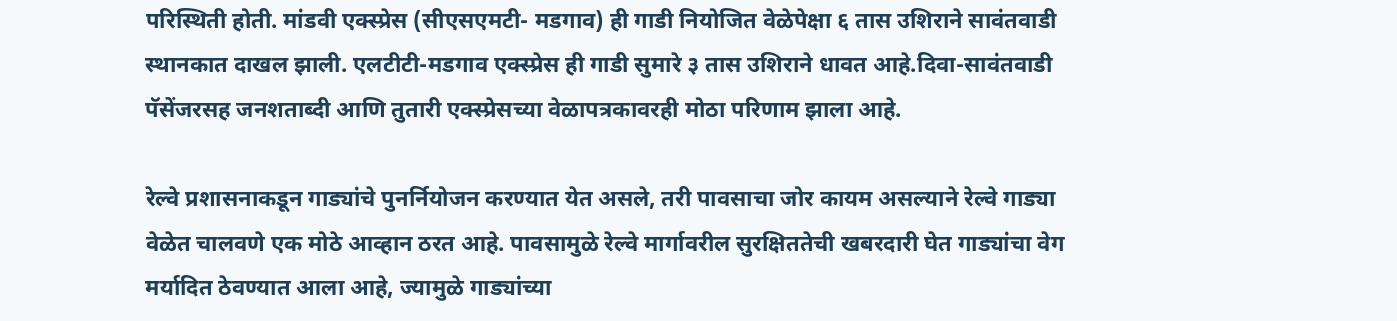परिस्थिती होती. मांडवी एक्स्प्रेस (सीएसएमटी- मडगाव) ही गाडी नियोजित वेळेपेक्षा ६ तास उशिराने सावंतवाडी स्थानकात दाखल झाली. एलटीटी-मडगाव एक्स्प्रेस ही गाडी सुमारे ३ तास उशिराने धावत आहे.दिवा-सावंतवाडी पॅसेंजरसह जनशताब्दी आणि तुतारी एक्स्प्रेसच्या वेळापत्रकावरही मोठा परिणाम झाला आहे.

रेल्वे प्रशासनाकडून गाड्यांचे पुनर्नियोजन करण्यात येत असले, तरी पावसाचा जोर कायम असल्याने रेल्वे गाड्या वेळेत चालवणे एक मोठे आव्हान ठरत आहे. पावसामुळे रेल्वे मार्गावरील सुरक्षिततेची खबरदारी घेत गाड्यांचा वेग मर्यादित ठेवण्यात आला आहे, ज्यामुळे गाड्यांच्या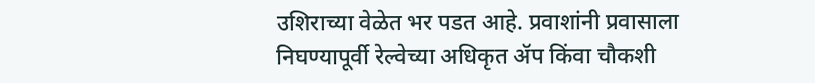उशिराच्या वेळेत भर पडत आहे. प्रवाशांनी प्रवासाला निघण्यापूर्वी रेल्वेच्या अधिकृत ॲप किंवा चौकशी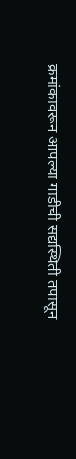क्रमांकावरून आपल्या गाडीची सद्यस्थिती तपासून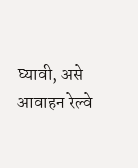घ्यावी, असे आवाहन रेल्वे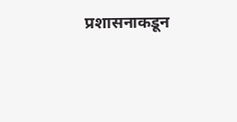प्रशासनाकडून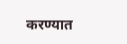करण्यात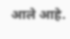आले आहे.